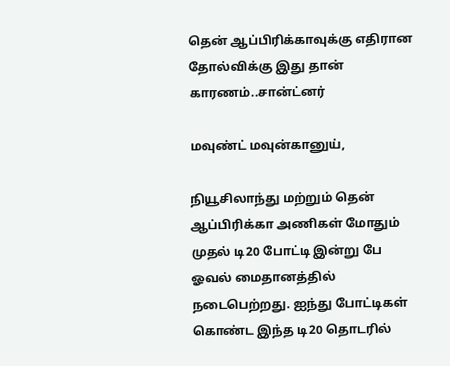தென் ஆப்பிரிக்காவுக்கு எதிரான தோல்விக்கு இது தான் காரணம்..சான்ட்னர்

மவுண்ட் மவுன்கானுய்,

நியூசிலாந்து மற்றும் தென் ஆப்பிரிக்கா அணிகள் மோதும் முதல் டி20 போட்டி இன்று பே ஓவல் மைதானத்தில் நடைபெற்றது. ஐந்து போட்டிகள் கொண்ட இந்த டி20 தொடரில்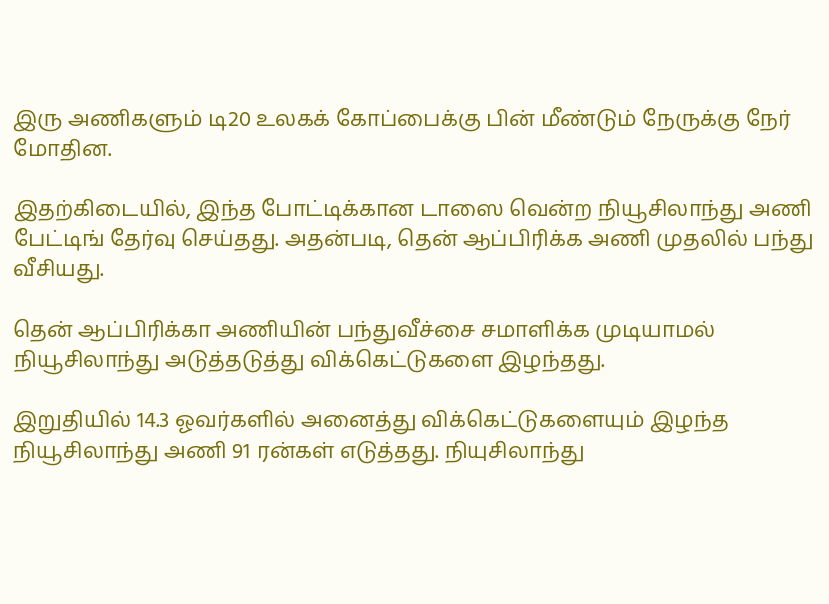இரு அணிகளும் டி20 உலகக் கோப்பைக்கு பின் மீண்டும் நேருக்கு நேர் மோதின.

இதற்கிடையில், இந்த போட்டிக்கான டாஸை வென்ற நியூசிலாந்து அணி பேட்டிங் தேர்வு செய்தது. அதன்படி, தென் ஆப்பிரிக்க அணி முதலில் பந்து வீசியது.

தென் ஆப்பிரிக்கா அணியின் பந்துவீச்சை சமாளிக்க முடியாமல் நியூசிலாந்து அடுத்தடுத்து விக்கெட்டுகளை இழந்தது.

இறுதியில் 14.3 ஓவர்களில் அனைத்து விக்கெட்டுகளையும் இழந்த நியூசிலாந்து அணி 91 ரன்கள் எடுத்தது. நியுசிலாந்து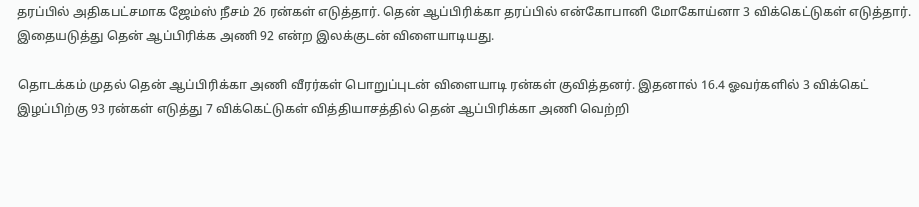தரப்பில் அதிகபட்சமாக ஜேம்ஸ் நீசம் 26 ரன்கள் எடுத்தார். தென் ஆப்பிரிக்கா தரப்பில் என்கோபானி மோகோய்னா 3 விக்கெட்டுகள் எடுத்தார். இதையடுத்து தென் ஆப்பிரிக்க அணி 92 என்ற இலக்குடன் விளையாடியது.

தொடக்கம் முதல் தென் ஆப்பிரிக்கா அணி வீரர்கள் பொறுப்புடன் விளையாடி ரன்கள் குவித்தனர். இதனால் 16.4 ஓவர்களில் 3 விக்கெட் இழப்பிற்கு 93 ரன்கள் எடுத்து 7 விக்கெட்டுகள் வித்தியாசத்தில் தென் ஆப்பிரிக்கா அணி வெற்றி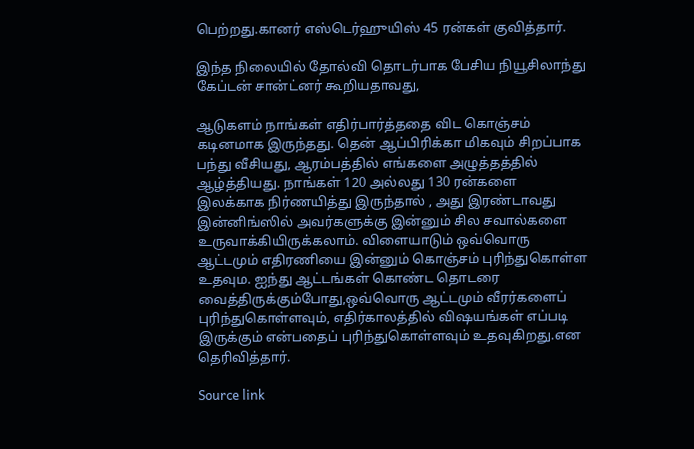பெற்றது.கானர் எஸ்டெர்ஹுயிஸ் 45 ரன்கள் குவித்தார்.

இந்த நிலையில் தோல்வி தொடர்பாக பேசிய நியூசிலாந்து கேப்டன் சான்ட்னர் கூறியதாவது,

ஆடுகளம் நாங்கள் எதிர்பார்த்ததை விட கொஞ்சம் கடினமாக இருந்தது. தென் ஆப்பிரிக்கா மிகவும் சிறப்பாக பந்து வீசியது, ஆரம்பத்தில் எங்களை அழுத்தத்தில் ஆழ்த்தியது. நாங்கள் 120 அல்லது 130 ரன்களை இலக்காக நிர்ணயித்து இருந்தால் , அது இரண்டாவது இன்னிங்ஸில் அவர்களுக்கு இன்னும் சில சவால்களை உருவாக்கியிருக்கலாம். விளையாடும் ஒவ்வொரு ஆட்டமும் எதிரணியை இன்னும் கொஞ்சம் புரிந்துகொள்ள உதவும. ஐந்து ஆட்டங்கள் கொண்ட தொடரை வைத்திருக்கும்போது,ஒவ்வொரு ஆட்டமும் வீரர்களைப் புரிந்துகொள்ளவும், எதிர்காலத்தில் விஷயங்கள் எப்படி இருக்கும் என்பதைப் புரிந்துகொள்ளவும் உதவுகிறது.என தெரிவித்தார்.

Source link